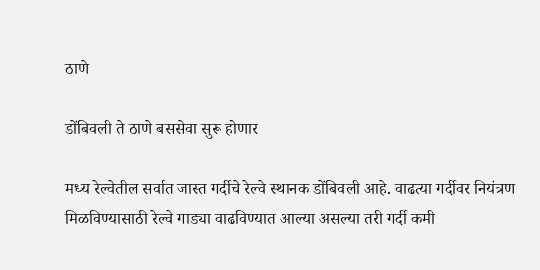ठाणे

डोंबिवली ते ठाणे बससेवा सुरू होणार

मध्य रेल्वेतील सर्वात जास्त गर्दीचे रेल्वे स्थानक डोंबिवली आहे. वाढत्या गर्दीवर नियंत्रण मिळविण्यासाठी रेल्वे गाड्या वाढविण्यात आल्या असल्या तरी गर्दी कमी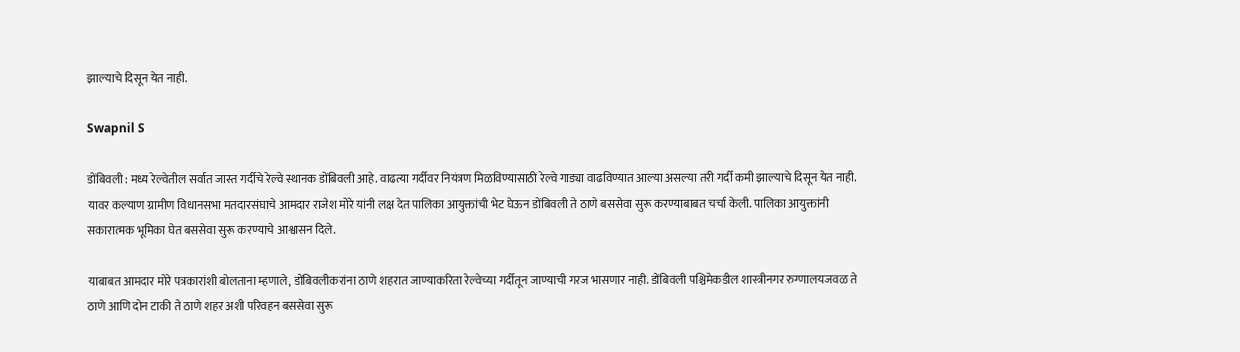झाल्याचे दिसून येत नाही.

Swapnil S

डोंबिवली : मध्य रेल्वेतील सर्वात जास्त गर्दीचे रेल्वे स्थानक डोंबिवली आहे. वाढत्या गर्दीवर नियंत्रण मिळविण्यासाठी रेल्वे गाड्या वाढविण्यात आल्या असल्या तरी गर्दी कमी झाल्याचे दिसून येत नाही. यावर कल्याण ग्रामीण विधानसभा मतदारसंघाचे आमदार राजेश मोरे यांनी लक्ष देत पालिका आयुक्तांची भेट घेऊन डोंबिवली ते ठाणे बससेवा सुरू करण्याबाबत चर्चा केली. पालिका आयुक्तांनी सकारात्मक भूमिका घेत बससेवा सुरू करण्याचे आश्वासन दिले.

याबाबत आमदार मोरे पत्रकारांशी बोलताना म्हणाले, डोंबिवलीकरांना ठाणे शहरात जाण्याकरिता रेल्वेच्या गर्दीतून जाण्याची गरज भासणार नाही. डोंबिवली पश्चिमेकडील शास्त्रीनगर रुग्णालयजवळ ते ठाणे आणि दोन टाकी ते ठाणे शहर अशी परिवहन बससेवा सुरू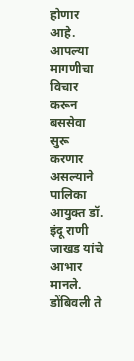होणार आहे. आपल्या मागणीचा विचार करून बससेवा सुरू करणार असल्याने पालिका आयुक्त डॉ. इंदू राणी जाखड यांचे आभार मानले. डोंबिवली ते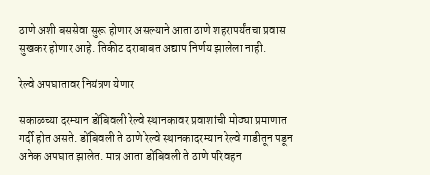ठाणे अशी बससेवा सुरू होणार असल्याने आता ठाणे शहरापर्यंतचा प्रवास सुखकर होणार आहे. तिकीट दराबाबत अद्याप निर्णय झालेला नाही.

रेल्वे अपघातावर नियंत्रण येणार

सकाळच्या दरम्यान डोंबिवली रेल्वे स्थानकावर प्रवाशांची मोठ्या प्रमाणात गर्दी होत असते. डोंबिवली ते ठाणे रेल्वे स्थानकादरम्यान रेल्वे गाडीतून पडून अनेक अपघात झालेत. मात्र आता डोंबिवली ते ठाणे परिवहन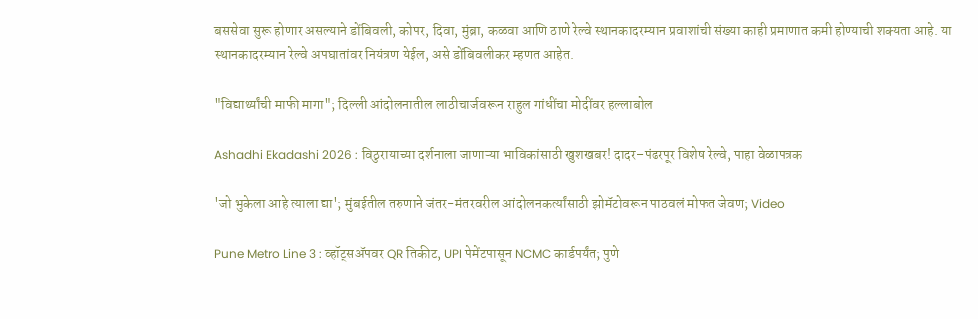बससेवा सुरू होणार असल्याने डोंबिवली, कोपर, दिवा, मुंब्रा, कळवा आणि ठाणे रेल्वे स्थानकादरम्यान प्रवाशांची संख्या काही प्रमाणात कमी होण्याची शक्यता आहे. या स्थानकादरम्यान रेल्वे अपघातांवर नियंत्रण येईल, असे डोंबिवलीकर म्हणत आहेत.

"विद्यार्थ्यांची माफी मागा"; दिल्ली आंदोलनातील लाठीचार्जवरून राहुल गांधींचा मोदींवर हल्लाबोल

Ashadhi Ekadashi 2026 : विठुरायाच्या दर्शनाला जाणाऱ्या भाविकांसाठी खुशखबर! दादर–पंढरपूर विशेष रेल्वे, पाहा वेळापत्रक

'जो भुकेला आहे त्याला द्या'; मुंबईतील तरुणाने जंतर-मंतरवरील आंदोलनकर्त्यांसाठी झोमॅटोवरून पाठवलं मोफत जेवण; Video

Pune Metro Line 3 : व्हॉट्सॲपवर QR तिकीट, UPI पेमेंटपासून NCMC कार्डपर्यंत; पुणे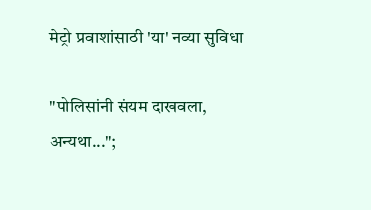मेट्रो प्रवाशांसाठी 'या' नव्या सुविधा

"पोलिसांनी संयम दाखवला, अन्यथा...";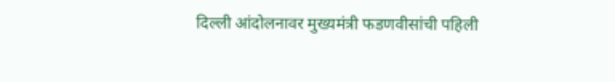दिल्ली आंदोलनावर मुख्यमंत्री फडणवीसांची पहिली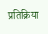प्रतिक्रिया